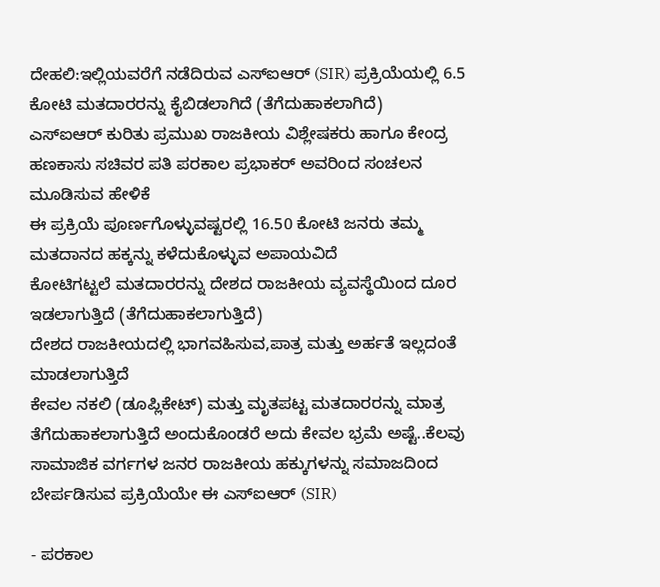ದೇಹಲಿ:ಇಲ್ಲಿಯವರೆಗೆ ನಡೆದಿರುವ ಎಸ್‌ಐಆರ್ (SIR) ಪ್ರಕ್ರಿಯೆಯಲ್ಲಿ 6.5 ಕೋಟಿ ಮತದಾರರನ್ನು ಕೈಬಿಡಲಾಗಿದೆ (ತೆಗೆದುಹಾಕಲಾಗಿದೆ)
ಎಸ್‌ಐಆರ್ ಕುರಿತು ಪ್ರಮುಖ ರಾಜಕೀಯ ವಿಶ್ಲೇಷಕರು ಹಾಗೂ ಕೇಂದ್ರ ಹಣಕಾಸು ಸಚಿವರ ಪತಿ ಪರಕಾಲ ಪ್ರಭಾಕರ್ ಅವರಿಂದ ಸಂಚಲನ ಮೂಡಿಸುವ ಹೇಳಿಕೆ
ಈ ಪ್ರಕ್ರಿಯೆ ಪೂರ್ಣಗೊಳ್ಳುವಷ್ಟರಲ್ಲಿ 16.50 ಕೋಟಿ ಜನರು ತಮ್ಮ ಮತದಾನದ ಹಕ್ಕನ್ನು ಕಳೆದುಕೊಳ್ಳುವ ಅಪಾಯವಿದೆ
ಕೋಟಿಗಟ್ಟಲೆ ಮತದಾರರನ್ನು ದೇಶದ ರಾಜಕೀಯ ವ್ಯವಸ್ಥೆಯಿಂದ ದೂರ ಇಡಲಾಗುತ್ತಿದೆ (ತೆಗೆದುಹಾಕಲಾಗುತ್ತಿದೆ)
ದೇಶದ ರಾಜಕೀಯದಲ್ಲಿ ಭಾಗವಹಿಸುವ,ಪಾತ್ರ ಮತ್ತು ಅರ್ಹತೆ ಇಲ್ಲದಂತೆ ಮಾಡಲಾಗುತ್ತಿದೆ
ಕೇವಲ ನಕಲಿ (ಡೂಪ್ಲಿಕೇಟ್) ಮತ್ತು ಮೃತಪಟ್ಟ ಮತದಾರರನ್ನು ಮಾತ್ರ ತೆಗೆದುಹಾಕಲಾಗುತ್ತಿದೆ ಅಂದುಕೊಂಡರೆ ಅದು ಕೇವಲ ಭ್ರಮೆ ಅಷ್ಟೆ..ಕೆಲವು ಸಾಮಾಜಿಕ ವರ್ಗಗಳ ಜನರ ರಾಜಕೀಯ ಹಕ್ಕುಗಳನ್ನು ಸಮಾಜದಿಂದ ಬೇರ್ಪಡಿಸುವ ಪ್ರಕ್ರಿಯೆಯೇ ಈ ಎಸ್‌ಐಆರ್ (SIR)

- ಪರಕಾಲ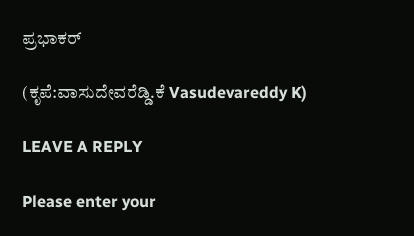ಪ್ರಭಾಕರ್

(ಕೃಪೆ:ವಾಸುದೇವರೆಡ್ಡಿ.ಕೆ Vasudevareddy K)

LEAVE A REPLY

Please enter your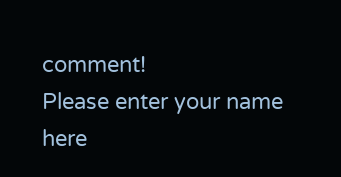comment!
Please enter your name here